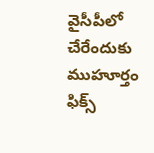వైసీపీలో చేరేందుకు ముహూర్తం ఫిక్స్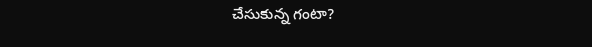చేసుకున్న గంటా?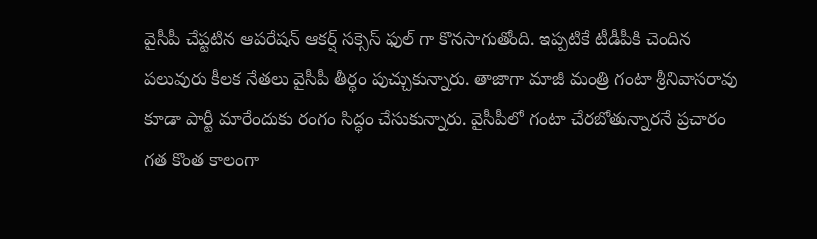వైసీపీ చేప్టటిన ఆపరేషన్ ఆకర్ష్ సక్సెస్ ఫుల్ గా కొనసాగుతోంది. ఇప్పటికే టీడీపీకి చెందిన పలువురు కీలక నేతలు వైసీపీ తీర్థం పుచ్చుకున్నారు. తాజాగా మాజీ మంత్రి గంటా శ్రీనివాసరావు కూడా పార్టీ మారేందుకు రంగం సిద్ధం చేసుకున్నారు. వైసీపీలో గంటా చేరబోతున్నారనే ప్రచారం గత కొంత కాలంగా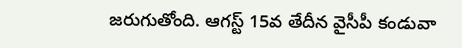జరుగుతోంది. ఆగస్ట్ 15వ తేదీన వైసీపీ కండువా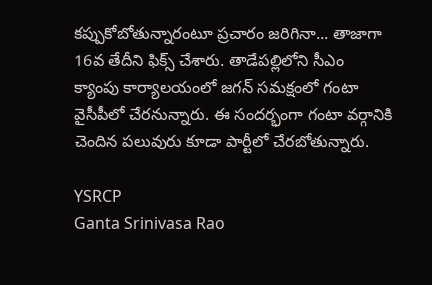కప్పుకోబోతున్నారంటూ ప్రచారం జరిగినా... తాజాగా 16వ తేదీని ఫిక్స్ చేశారు. తాడేపల్లిలోని సీఎం క్యాంపు కార్యాలయంలో జగన్ సమక్షంలో గంటా వైసీపీలో చేరనున్నారు. ఈ సందర్భంగా గంటా వర్గానికి చెందిన పలువురు కూడా పార్టీలో చేరబోతున్నారు.

YSRCP
Ganta Srinivasa Rao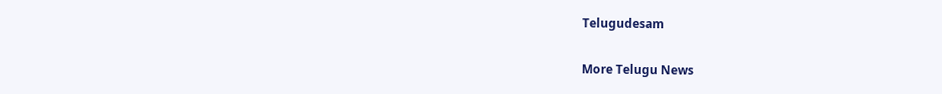Telugudesam

More Telugu News